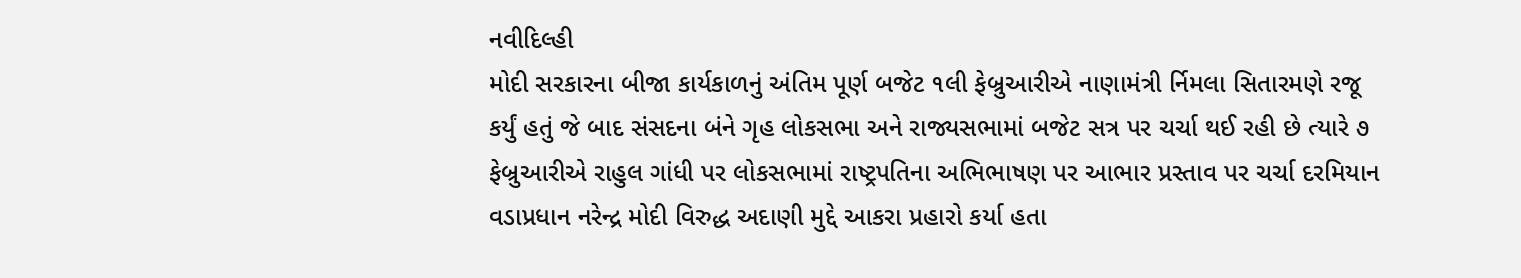નવીદિલ્હી
મોદી સરકારના બીજા કાર્યકાળનું અંતિમ પૂર્ણ બજેટ ૧લી ફેબ્રુઆરીએ નાણામંત્રી ર્નિમલા સિતારમણે રજૂ કર્યું હતું જે બાદ સંસદના બંને ગૃહ લોકસભા અને રાજ્યસભામાં બજેટ સત્ર પર ચર્ચા થઈ રહી છે ત્યારે ૭ ફેબ્રુઆરીએ રાહુલ ગાંધી પર લોકસભામાં રાષ્ટ્રપતિના અભિભાષણ પર આભાર પ્રસ્તાવ પર ચર્ચા દરમિયાન વડાપ્રધાન નરેન્દ્ર મોદી વિરુદ્ધ અદાણી મુદ્દે આકરા પ્રહારો કર્યા હતા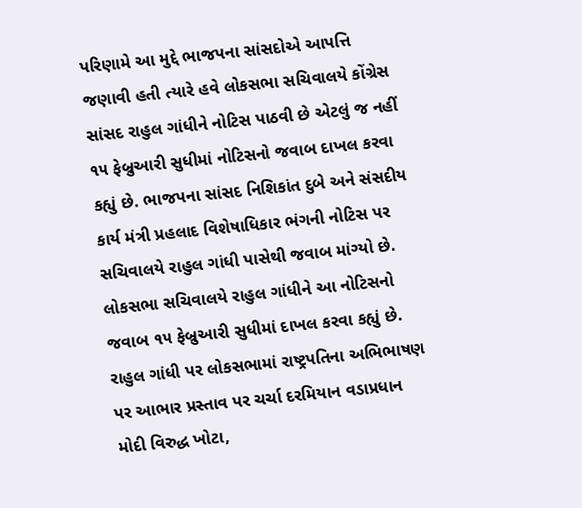પરિણામે આ મુદ્દે ભાજપના સાંસદોએ આપત્તિ જણાવી હતી ત્યારે હવે લોકસભા સચિવાલયે કોંગ્રેસ સાંસદ રાહુલ ગાંધીને નોટિસ પાઠવી છે એટલું જ નહીં ૧૫ ફેબ્રુઆરી સુધીમાં નોટિસનો જવાબ દાખલ કરવા કહ્યું છે. ભાજપના સાંસદ નિશિકાંત દુબે અને સંસદીય કાર્ય મંત્રી પ્રહલાદ વિશેષાધિકાર ભંગની નોટિસ પર સચિવાલયે રાહુલ ગાંધી પાસેથી જવાબ માંગ્યો છે. લોકસભા સચિવાલયે રાહુલ ગાંધીને આ નોટિસનો જવાબ ૧૫ ફેબ્રુઆરી સુધીમાં દાખલ કરવા કહ્યું છે. રાહુલ ગાંધી પર લોકસભામાં રાષ્ટ્રપતિના અભિભાષણ પર આભાર પ્રસ્તાવ પર ચર્ચા દરમિયાન વડાપ્રધાન મોદી વિરુદ્ધ ખોટા,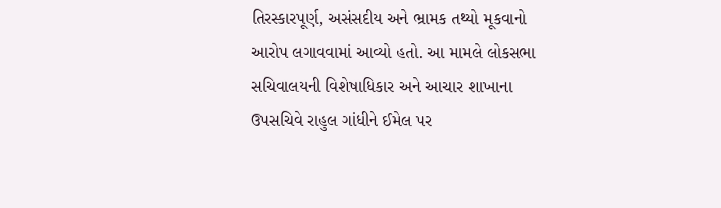તિરસ્કારપૂર્ણ, અસંસદીય અને ભ્રામક તથ્યો મૂકવાનો આરોપ લગાવવામાં આવ્યો હતો. આ મામલે લોકસભા સચિવાલયની વિશેષાધિકાર અને આચાર શાખાના ઉપસચિવે રાહુલ ગાંધીને ઈમેલ પર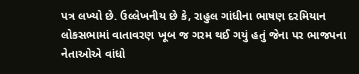પત્ર લખ્યો છે. ઉલ્લેખનીય છે કે, રાહુલ ગાંધીના ભાષણ દરમિયાન લોકસભામાં વાતાવરણ ખૂબ જ ગરમ થઈ ગયું હતું જેના પર ભાજપના નેતાઓએ વાંધો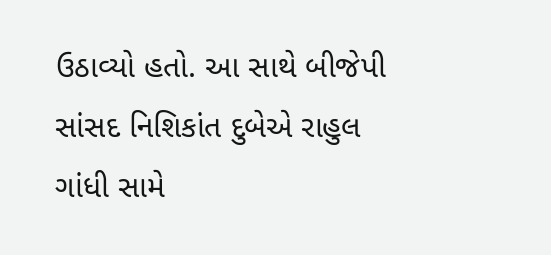ઉઠાવ્યો હતો. આ સાથે બીજેપી સાંસદ નિશિકાંત દુબેએ રાહુલ ગાંધી સામે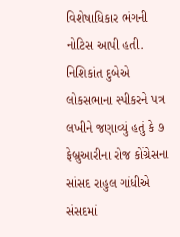વિશેષાધિકાર ભંગની નોટિસ આપી હતી. નિશિકાંત દુબેએ લોકસભાના સ્પીકરને પત્ર લખીને જણાવ્યું હતું કે ૭ ફેબ્રુઆરીના રોજ કોંગ્રેસના સાંસદ રાહુલ ગાંધીએ સંસદમાં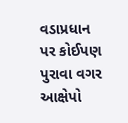વડાપ્રધાન પર કોઈપણ પુરાવા વગર આક્ષેપો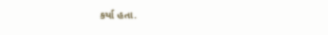કર્યા હતા.